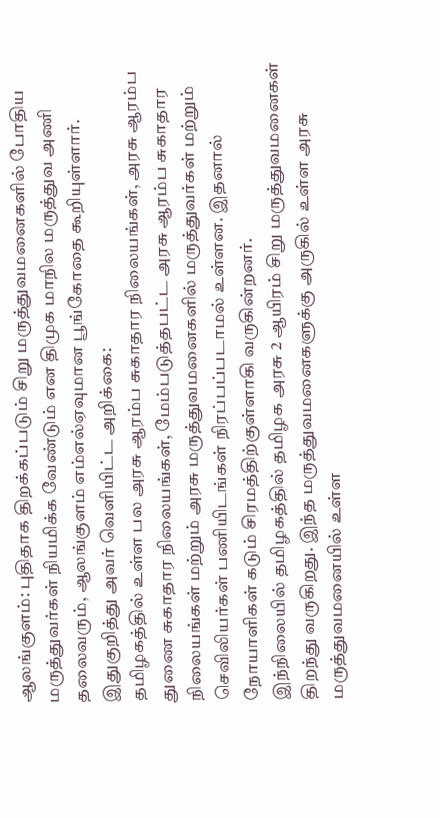ஆலங்குளம்: புதிதாக திறக்கப்படும் சிறு மருத்துவமனைகளில் போதிய மருத்துவர்கள் நியமிக்க வேண்டும் என திமுக மாநில மருத்துவ அணி தலைவரும், ஆலங்குளம் எம்எல்ஏவுமான பூங்கோதை கூறியுள்ளார்.
இதுகுறித்து அவர் வெளியிட்ட அறிக்கை:
தமிழகத்தில் உள்ள பல அரசு ஆரம்ப சுகாதார நிலையங்கள், அரசு ஆரம்ப துணை சுகாதார நிலையங்கள், மேம்படுத்தபட்ட அரசு ஆரம்ப சுகாதார நிலையங்கள் மற்றும் அரசு மருத்துவமனைகளில் மருத்துவர்கள் மற்றும் செவிலியர்கள் பணியிடங்கள் நிரப்பப்படாமல் உள்ளன. இதனால் நோயாளிகள் கடும் சிரமத்திற்குள்ளாகி வருகின்றனர்.
இந்நிலையில் தமிழகத்தில் தமிழக அரசு 2 ஆயிரம் சிறு மருத்துவமனைகள் திறந்து வருகிறது. இந்த மருத்துவமனைகளுக்கு அருகில் உள்ள அரசு மருத்துவமனையில் உள்ள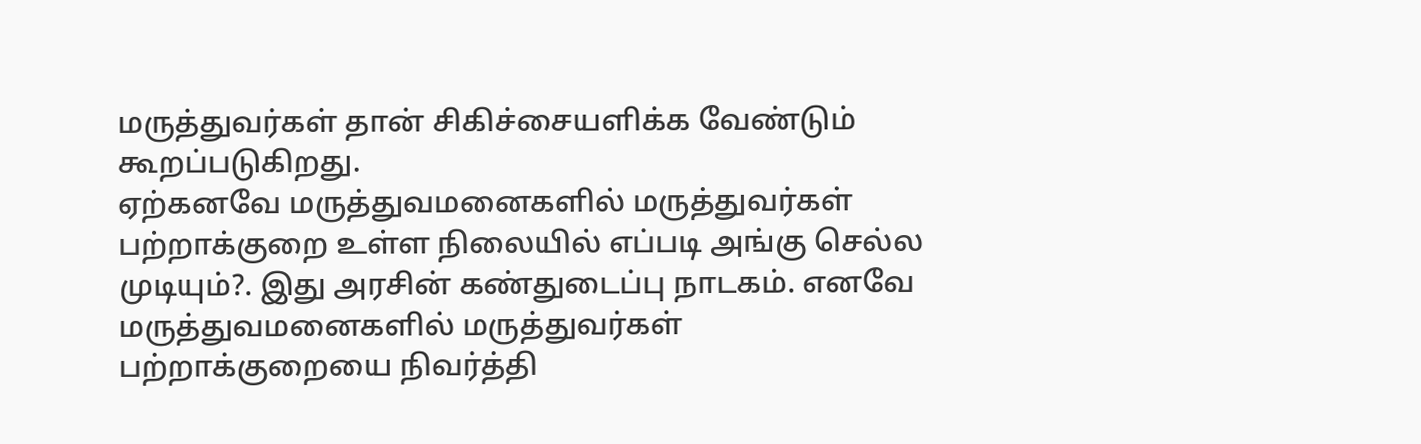மருத்துவர்கள் தான் சிகிச்சையளிக்க வேண்டும் கூறப்படுகிறது.
ஏற்கனவே மருத்துவமனைகளில் மருத்துவர்கள் பற்றாக்குறை உள்ள நிலையில் எப்படி அங்கு செல்ல முடியும்?. இது அரசின் கண்துடைப்பு நாடகம். எனவே மருத்துவமனைகளில் மருத்துவர்கள் பற்றாக்குறையை நிவர்த்தி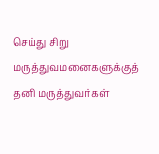செய்து சிறு மருத்துவமனைகளுக்குத் தனி மருத்துவர்கள்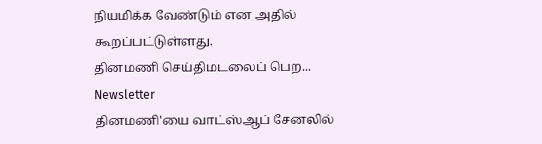நியமிக்க வேண்டும் என அதில் கூறப்பட்டுள்ளது.
தினமணி செய்திமடலைப் பெற... Newsletter
தினமணி'யை வாட்ஸ்ஆப் சேனலில்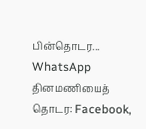பின்தொடர... WhatsApp
தினமணியைத் தொடர: Facebook,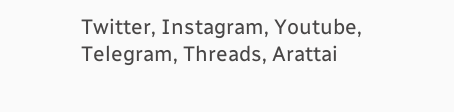Twitter, Instagram, Youtube, Telegram, Threads, Arattai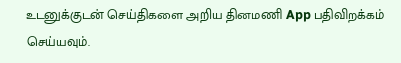உடனுக்குடன் செய்திகளை அறிய தினமணி App பதிவிறக்கம் செய்யவும்.